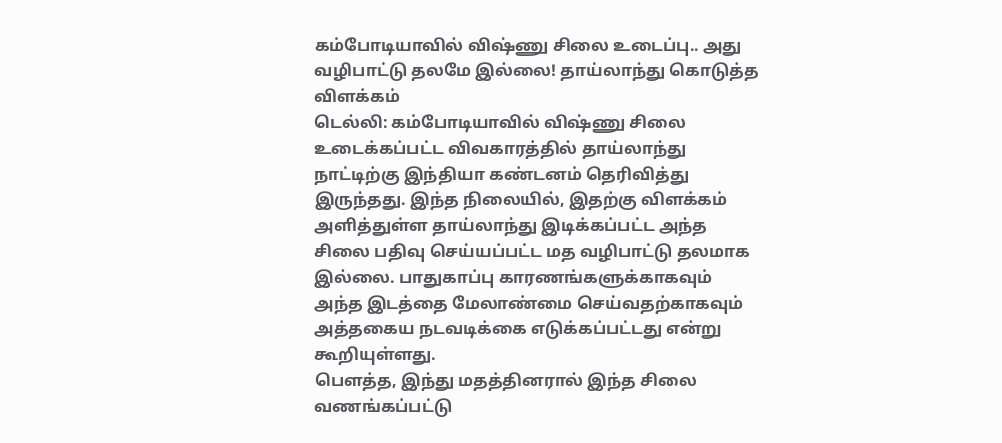கம்போடியாவில் விஷ்ணு சிலை உடைப்பு.. அது வழிபாட்டு தலமே இல்லை! தாய்லாந்து கொடுத்த விளக்கம்
டெல்லி: கம்போடியாவில் விஷ்ணு சிலை உடைக்கப்பட்ட விவகாரத்தில் தாய்லாந்து நாட்டிற்கு இந்தியா கண்டனம் தெரிவித்து இருந்தது. இந்த நிலையில், இதற்கு விளக்கம் அளித்துள்ள தாய்லாந்து இடிக்கப்பட்ட அந்த சிலை பதிவு செய்யப்பட்ட மத வழிபாட்டு தலமாக இல்லை. பாதுகாப்பு காரணங்களுக்காகவும் அந்த இடத்தை மேலாண்மை செய்வதற்காகவும் அத்தகைய நடவடிக்கை எடுக்கப்பட்டது என்று கூறியுள்ளது.
பௌத்த, இந்து மதத்தினரால் இந்த சிலை வணங்கப்பட்டு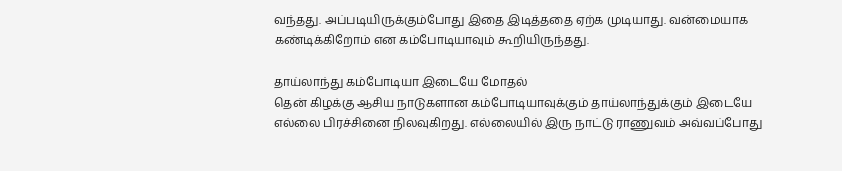வந்தது. அப்படியிருக்கும்போது இதை இடித்ததை ஏற்க முடியாது. வன்மையாக கண்டிக்கிறோம் என கம்போடியாவும் கூறியிருந்தது.

தாய்லாந்து கம்போடியா இடையே மோதல்
தென் கிழக்கு ஆசிய நாடுகளான கம்போடியாவுக்கும் தாய்லாந்துக்கும் இடையே எல்லை பிரச்சினை நிலவுகிறது. எல்லையில் இரு நாட்டு ராணுவம் அவ்வப்போது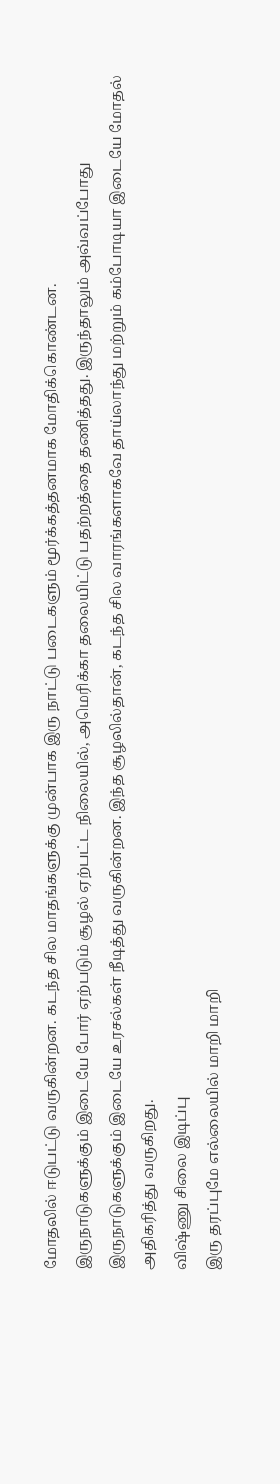மோதலில் ஈடுபட்டு வருகின்றன. கடந்த சில மாதங்களுக்கு முன்பாக இரு நாட்டு படைகளும் மூர்க்கத்தனமாக மோதிக்கொண்டன.
இருநாடுகளுக்கும் இடையே போர் ஏற்படும் சூழல் ஏற்பட்ட நிலையில், அமெரிக்கா தலையிட்டு பதற்றத்தை தணித்தது. இருந்தாலும் அவ்வப்போது இருநாடுகளுக்கும் இடையே உரசல்கள் நீடித்து வருகின்றன. இந்த சூழலில்தான், கடந்த சில வாரங்களாகவே தாய்லாந்து மற்றும் கம்போடியா இடையே மோதல் அதிகரித்து வருகிறது.
விஷ்ணு சிலை இடிப்பு
இரு தரப்புமே எல்லையில் மாறி மாறி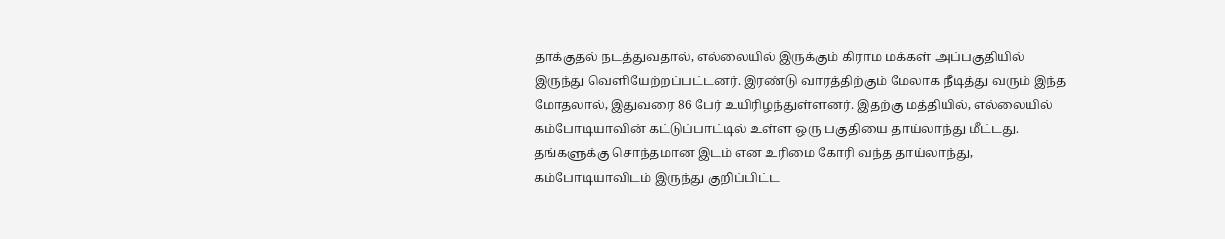தாக்குதல் நடத்துவதால், எல்லையில் இருக்கும் கிராம மக்கள் அப்பகுதியில் இருந்து வெளியேற்றப்பட்டனர். இரண்டு வாரத்திற்கும் மேலாக நீடித்து வரும் இந்த மோதலால், இதுவரை 86 பேர் உயிரிழந்துள்ளனர். இதற்கு மத்தியில், எல்லையில் கம்போடியாவின் கட்டுப்பாட்டில் உள்ள ஒரு பகுதியை தாய்லாந்து மீட்டது.
தங்களுக்கு சொந்தமான இடம் என உரிமை கோரி வந்த தாய்லாந்து, கம்போடியாவிடம் இருந்து குறிப்பிட்ட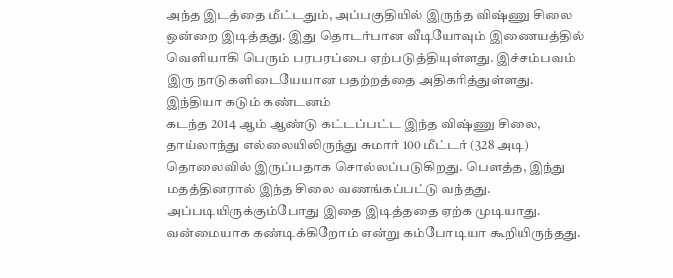அந்த இடத்தை மீட்டதும், அப்பகுதியில் இருந்த விஷ்ணு சிலை ஒன்றை இடித்தது. இது தொடர்பான வீடியோவும் இணையத்தில் வெளியாகி பெரும் பரபரப்பை ஏற்படுத்தியுள்ளது. இச்சம்பவம் இரு நாடுகளிடையேயான பதற்றத்தை அதிகரித்துள்ளது.
இந்தியா கடும் கண்டனம்
கடந்த 2014 ஆம் ஆண்டு கட்டப்பட்ட இந்த விஷ்ணு சிலை, தாய்லாந்து எல்லையிலிருந்து சுமார் 100 மீட்டர் (328 அடி) தொலைவில் இருப்பதாக சொல்லப்படுகிறது. பௌத்த, இந்து மதத்தினரால் இந்த சிலை வணங்கப்பட்டு வந்தது. அப்படியிருக்கும்போது இதை இடித்ததை ஏற்க முடியாது. வன்மையாக கண்டிக்கிறோம் என்று கம்போடியா கூறியிருந்தது.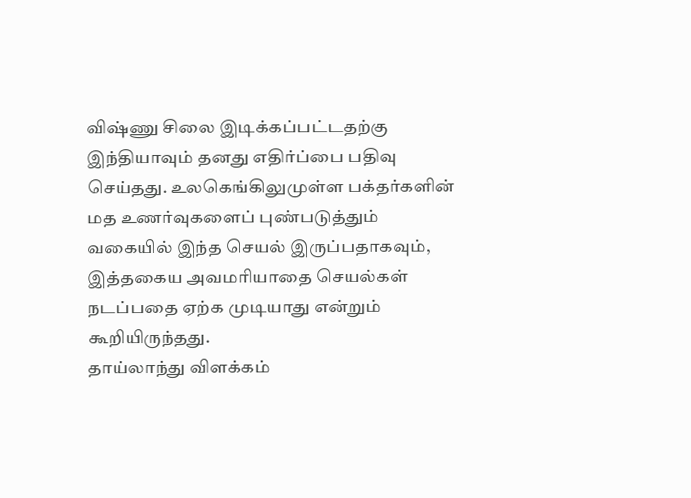விஷ்ணு சிலை இடிக்கப்பட்டதற்கு இந்தியாவும் தனது எதிர்ப்பை பதிவு செய்தது. உலகெங்கிலுமுள்ள பக்தர்களின் மத உணர்வுகளைப் புண்படுத்தும் வகையில் இந்த செயல் இருப்பதாகவும், இத்தகைய அவமரியாதை செயல்கள் நடப்பதை ஏற்க முடியாது என்றும் கூறியிருந்தது.
தாய்லாந்து விளக்கம்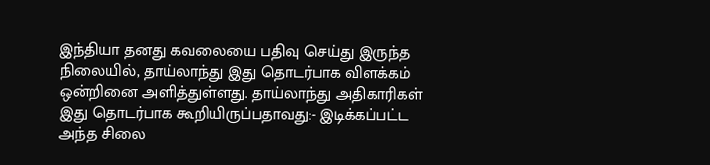இந்தியா தனது கவலையை பதிவு செய்து இருந்த நிலையில், தாய்லாந்து இது தொடர்பாக விளக்கம் ஒன்றினை அளித்துள்ளது. தாய்லாந்து அதிகாரிகள் இது தொடர்பாக கூறியிருப்பதாவது:- இடிக்கப்பட்ட அந்த சிலை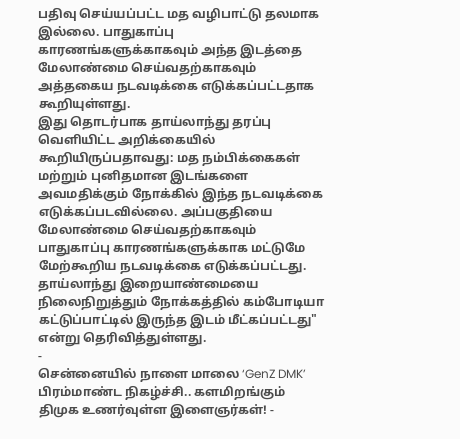பதிவு செய்யப்பட்ட மத வழிபாட்டு தலமாக இல்லை. பாதுகாப்பு காரணங்களுக்காகவும் அந்த இடத்தை மேலாண்மை செய்வதற்காகவும் அத்தகைய நடவடிக்கை எடுக்கப்பட்டதாக கூறியுள்ளது.
இது தொடர்பாக தாய்லாந்து தரப்பு வெளியிட்ட அறிக்கையில் கூறியிருப்பதாவது: மத நம்பிக்கைகள் மற்றும் புனிதமான இடங்களை அவமதிக்கும் நோக்கில் இந்த நடவடிக்கை எடுக்கப்படவில்லை. அப்பகுதியை மேலாண்மை செய்வதற்காகவும் பாதுகாப்பு காரணங்களுக்காக மட்டுமே மேற்கூறிய நடவடிக்கை எடுக்கப்பட்டது. தாய்லாந்து இறையாண்மையை நிலைநிறுத்தும் நோக்கத்தில் கம்போடியா கட்டுப்பாட்டில் இருந்த இடம் மீட்கப்பட்டது" என்று தெரிவித்துள்ளது.
-
சென்னையில் நாளை மாலை ‘GenZ DMK’ பிரம்மாண்ட நிகழ்ச்சி.. களமிறங்கும் திமுக உணர்வுள்ள இளைஞர்கள்! -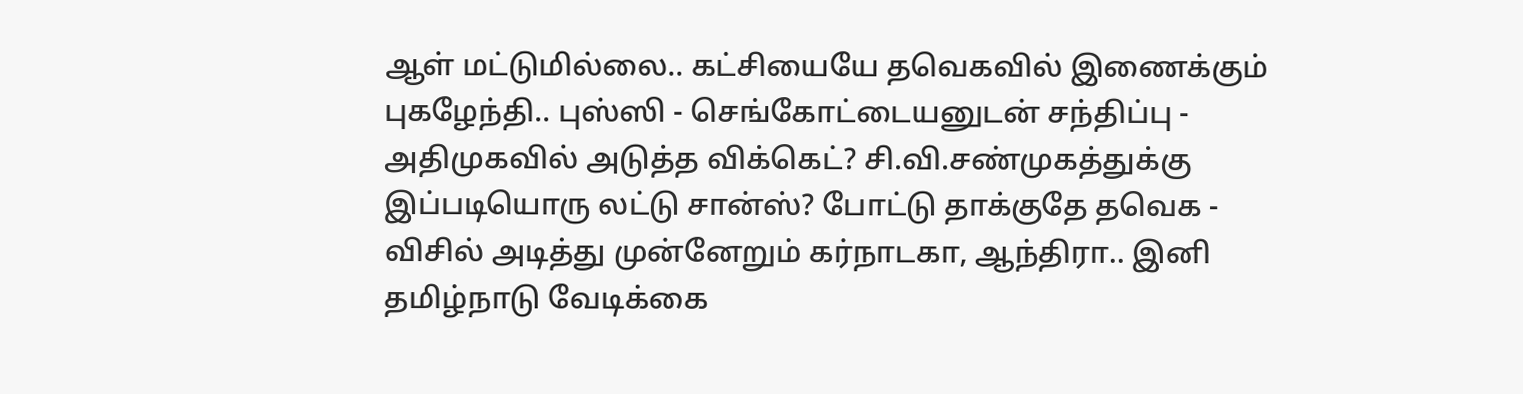ஆள் மட்டுமில்லை.. கட்சியையே தவெகவில் இணைக்கும் புகழேந்தி.. புஸ்ஸி - செங்கோட்டையனுடன் சந்திப்பு -
அதிமுகவில் அடுத்த விக்கெட்? சி.வி.சண்முகத்துக்கு இப்படியொரு லட்டு சான்ஸ்? போட்டு தாக்குதே தவெக -
விசில் அடித்து முன்னேறும் கர்நாடகா, ஆந்திரா.. இனி தமிழ்நாடு வேடிக்கை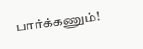பார்க்கணும்!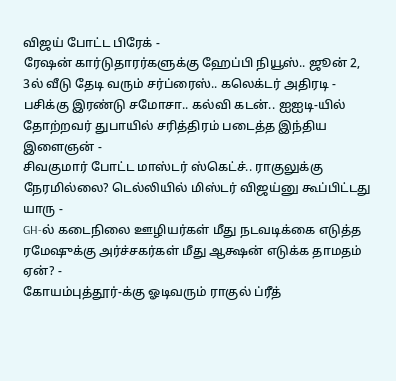விஜய் போட்ட பிரேக் -
ரேஷன் கார்டுதாரர்களுக்கு ஹேப்பி நியூஸ்.. ஜூன் 2, 3ல் வீடு தேடி வரும் சர்ப்ரைஸ்.. கலெக்டர் அதிரடி -
பசிக்கு இரண்டு சமோசா.. கல்வி கடன்.. ஐஐடி-யில் தோற்றவர் துபாயில் சரித்திரம் படைத்த இந்திய இளைஞன் -
சிவகுமார் போட்ட மாஸ்டர் ஸ்கெட்ச்.. ராகுலுக்கு நேரமில்லை? டெல்லியில் மிஸ்டர் விஜய்னு கூப்பிட்டது யாரு -
GH-ல் கடைநிலை ஊழியர்கள் மீது நடவடிக்கை எடுத்த ரமேஷுக்கு அர்ச்சகர்கள் மீது ஆக்ஷன் எடுக்க தாமதம் ஏன்? -
கோயம்புத்தூர்-க்கு ஓடிவரும் ராகுல் ப்ரீத்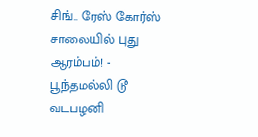சிங்.. ரேஸ் கோர்ஸ் சாலையில் புது ஆரம்பம்! -
பூந்தமல்லி டூ வடபழனி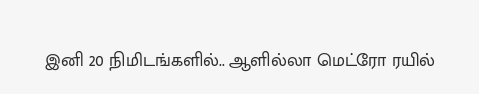இனி 20 நிமிடங்களில்.. ஆளில்லா மெட்ரோ ரயில்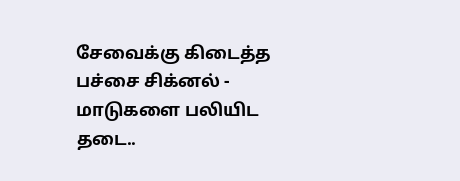சேவைக்கு கிடைத்த பச்சை சிக்னல் -
மாடுகளை பலியிட தடை..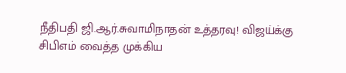நீதிபதி ஜி.ஆர்.சுவாமிநாதன் உத்தரவு! விஜய்க்கு சிபிஎம் வைத்த முக்கிய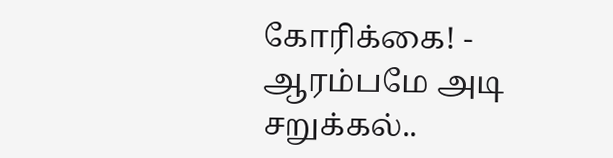கோரிக்கை! -
ஆரம்பமே அடி சறுக்கல்..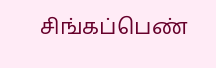சிங்கப்பெண்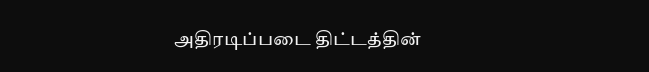அதிரடிப்படை திட்டத்தின்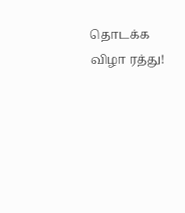தொடக்க விழா ரத்து!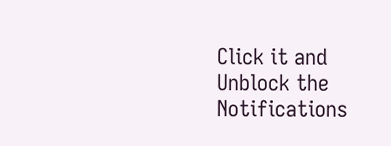Click it and Unblock the Notifications